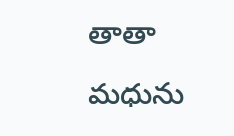తాతా మధును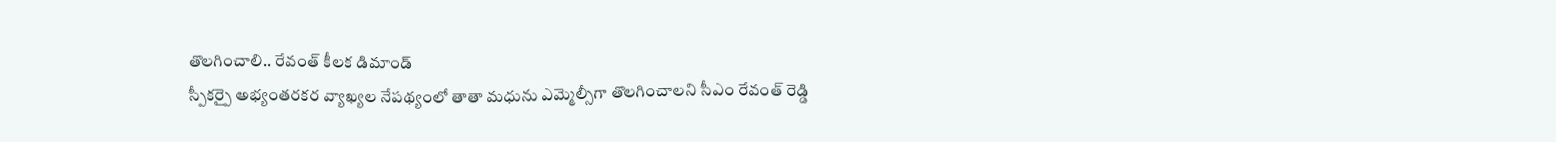తొలగించాలి.. రేవంత్ కీలక డిమాండ్
స్పీకర్పై అభ్యంతరకర వ్యాఖ్యల నేపథ్యంలో తాతా మధును ఎమ్మెల్సీగా తొలగించాలని సీఎం రేవంత్ రెడ్డి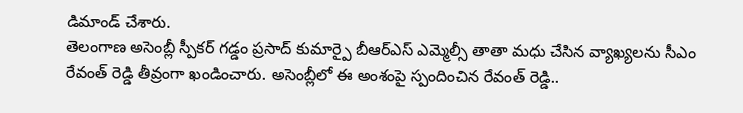డిమాండ్ చేశారు.
తెలంగాణ అసెంబ్లీ స్పీకర్ గడ్డం ప్రసాద్ కుమార్పై బీఆర్ఎస్ ఎమ్మెల్సీ తాతా మధు చేసిన వ్యాఖ్యలను సీఎం రేవంత్ రెడ్డి తీవ్రంగా ఖండించారు. అసెంబ్లీలో ఈ అంశంపై స్పందించిన రేవంత్ రెడ్డి..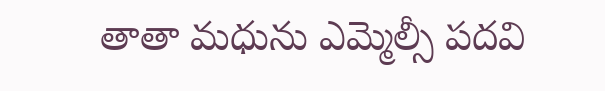తాతా మధును ఎమ్మెల్సీ పదవి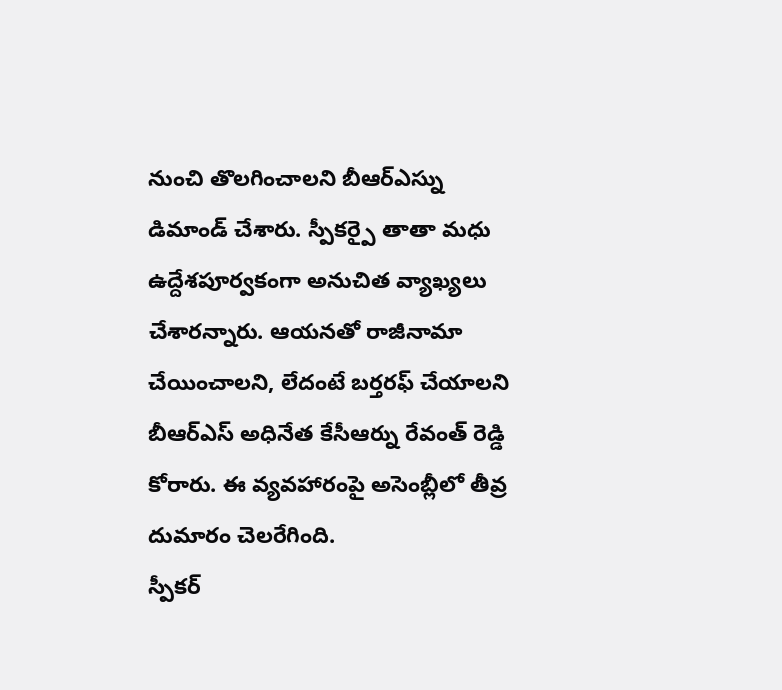నుంచి తొలగించాలని బీఆర్ఎస్ను డిమాండ్ చేశారు. స్పీకర్పై తాతా మధు ఉద్దేశపూర్వకంగా అనుచిత వ్యాఖ్యలు చేశారన్నారు. ఆయనతో రాజీనామా చేయించాలని, లేదంటే బర్తరఫ్ చేయాలని బీఆర్ఎస్ అధినేత కేసీఆర్ను రేవంత్ రెడ్డి కోరారు. ఈ వ్యవహారంపై అసెంబ్లీలో తీవ్ర దుమారం చెలరేగింది.
స్పీకర్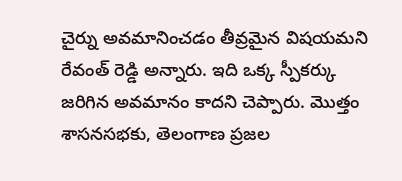చైర్ను అవమానించడం తీవ్రమైన విషయమని రేవంత్ రెడ్డి అన్నారు. ఇది ఒక్క స్పీకర్కు జరిగిన అవమానం కాదని చెప్పారు. మొత్తం శాసనసభకు, తెలంగాణ ప్రజల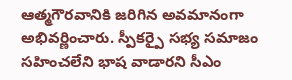ఆత్మగౌరవానికి జరిగిన అవమానంగా అభివర్ణించారు. స్పీకర్పై సభ్య సమాజం సహించలేని భాష వాడారని సీఎం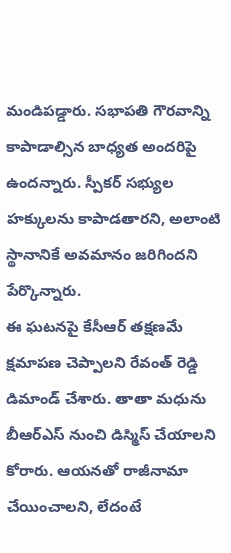మండిపడ్డారు. సభాపతి గౌరవాన్ని కాపాడాల్సిన బాధ్యత అందరిపై ఉందన్నారు. స్పీకర్ సభ్యుల హక్కులను కాపాడతారని, అలాంటి స్థానానికే అవమానం జరిగిందని పేర్కొన్నారు.
ఈ ఘటనపై కేసీఆర్ తక్షణమే క్షమాపణ చెప్పాలని రేవంత్ రెడ్డి డిమాండ్ చేశారు. తాతా మధును బీఆర్ఎస్ నుంచి డిస్మిస్ చేయాలని కోరారు. ఆయనతో రాజీనామా చేయించాలని, లేదంటే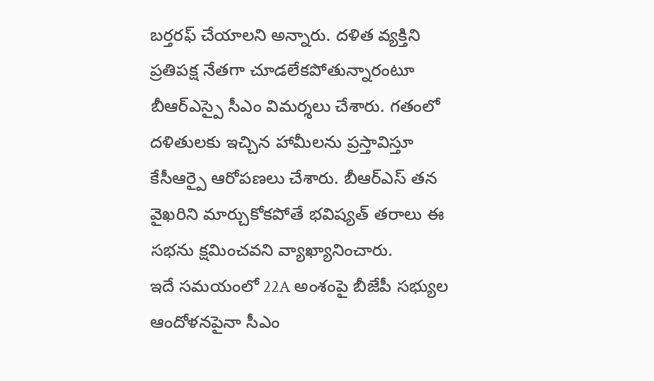బర్తరఫ్ చేయాలని అన్నారు. దళిత వ్యక్తిని ప్రతిపక్ష నేతగా చూడలేకపోతున్నారంటూ బీఆర్ఎస్పై సీఎం విమర్శలు చేశారు. గతంలో దళితులకు ఇచ్చిన హామీలను ప్రస్తావిస్తూ కేసీఆర్పై ఆరోపణలు చేశారు. బీఆర్ఎస్ తన వైఖరిని మార్చుకోకపోతే భవిష్యత్ తరాలు ఈ సభను క్షమించవని వ్యాఖ్యానించారు.
ఇదే సమయంలో 22A అంశంపై బీజేపీ సభ్యుల ఆందోళనపైనా సీఎం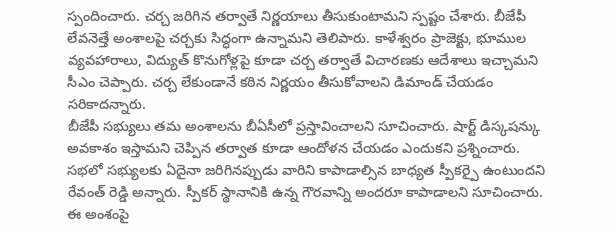స్పందించారు. చర్చ జరిగిన తర్వాతే నిర్ణయాలు తీసుకుంటామని స్పష్టం చేశారు. బీజేపీ లేవనెత్తే అంశాలపై చర్చకు సిద్ధంగా ఉన్నామని తెలిపారు. కాళేశ్వరం ప్రాజెక్టు, భూముల వ్యవహారాలు, విద్యుత్ కొనుగోళ్లపై కూడా చర్చ తర్వాతే విచారణకు ఆదేశాలు ఇచ్చామని సీఎం చెప్పారు. చర్చ లేకుండానే కఠిన నిర్ణయం తీసుకోవాలని డిమాండ్ చేయడం సరికాదన్నారు.
బీజేపీ సభ్యులు తమ అంశాలను బీఏసీలో ప్రస్తావించాలని సూచించారు. షార్ట్ డిస్కషన్కు అవకాశం ఇస్తామని చెప్పిన తర్వాత కూడా ఆందోళన చేయడం ఎందుకని ప్రశ్నించారు. సభలో సభ్యులకు ఏదైనా జరిగినప్పుడు వారిని కాపాడాల్సిన బాధ్యత స్పీకర్పై ఉంటుందని రేవంత్ రెడ్డి అన్నారు. స్పీకర్ స్థానానికి ఉన్న గౌరవాన్ని అందరూ కాపాడాలని సూచించారు. ఈ అంశంపై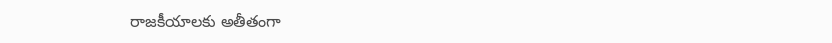రాజకీయాలకు అతీతంగా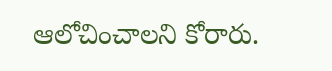ఆలోచించాలని కోరారు.